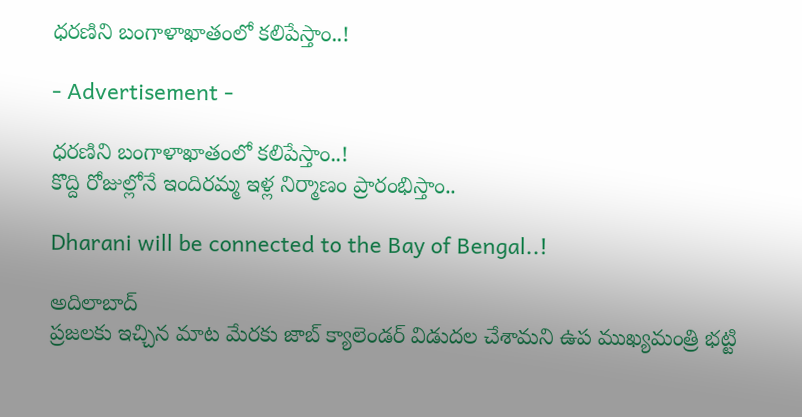ధరణిని బంగాళాఖాతంలో కలిపేస్తాం..!

- Advertisement -

ధరణిని బంగాళాఖాతంలో కలిపేస్తాం..!
కొద్ది రోజుల్లోనే ఇందిరమ్మ ఇళ్ల నిర్మాణం ప్రారంభిస్తాం..

Dharani will be connected to the Bay of Bengal..!

అదిలాబాద్
ప్రజలకు ఇచ్చిన మాట మేరకు జాబ్ క్యాలెండర్ విడుదల చేశామని ఉప ముఖ్యమంత్రి భట్టి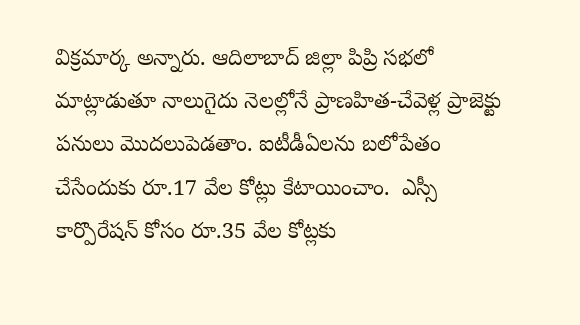విక్రమార్క అన్నారు. ఆదిలాబాద్ జిల్లా పిప్రి సభలో మాట్లాడుతూ నాలుగైదు నెలల్లోనే ప్రాణహిత-చేవెళ్ల ప్రాజెక్టు పనులు మొదలుపెడతాం. ఐటీడీఏలను బలోపేతం చేసేందుకు రూ.17 వేల కోట్లు కేటాయించాం.  ఎస్సీ కార్పొరేషన్ కోసం రూ.35 వేల కోట్లకు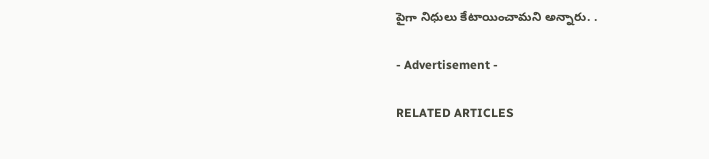పైగా నిధులు కేటాయించామని అన్నారు. .

- Advertisement -

RELATED ARTICLES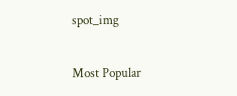spot_img

Most Popular